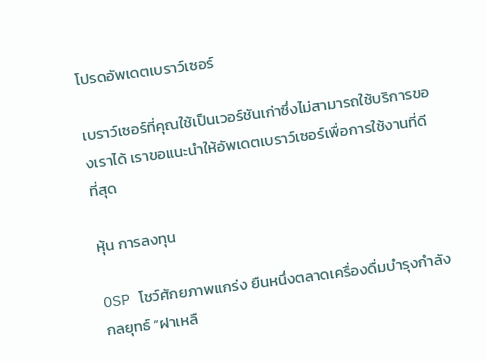โปรดอัพเดตเบราว์เซอร์

เบราว์เซอร์ที่คุณใช้เป็นเวอร์ชันเก่าซึ่งไม่สามารถใช้บริการของเราได้ เราขอแนะนำให้อัพเดตเบราว์เซอร์เพื่อการใช้งานที่ดีที่สุด

หุ้น การลงทุน

OSP โชว์ศักยภาพแกร่ง ยืนหนึ่งตลาดเครื่องดื่มบำรุงกำลัง กลยุทธ์ “ฝาเหลื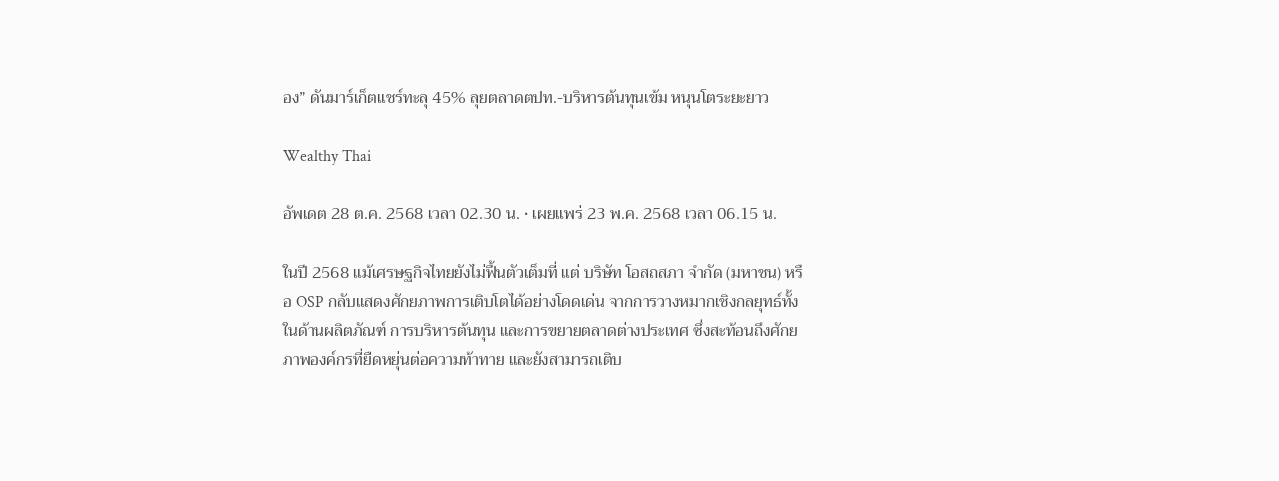อง” ดันมาร์เก็ตแชร์ทะลุ 45% ลุยตลาดตปท.-บริหารต้นทุนเข้ม หนุนโตระยะยาว

Wealthy Thai

อัพเดต 28 ต.ค. 2568 เวลา 02.30 น. • เผยแพร่ 23 พ.ค. 2568 เวลา 06.15 น.

ในปี 2568 แม้เศรษฐกิจไทยยังไม่ฟื้นตัวเต็มที่ แต่ บริษัท โอสถสภา จำกัด (มหาชน) หรือ OSP กลับแสดงศักยภาพการเติบโตได้อย่างโดดเด่น จากการวางหมากเชิงกลยุทธ์ทั้งในด้านผลิตภัณฑ์ การบริหารต้นทุน และการขยายตลาดต่างประเทศ ซึ่งสะท้อนถึงศักยภาพองค์กรที่ยืดหยุ่นต่อความท้าทาย และยังสามารถเติบ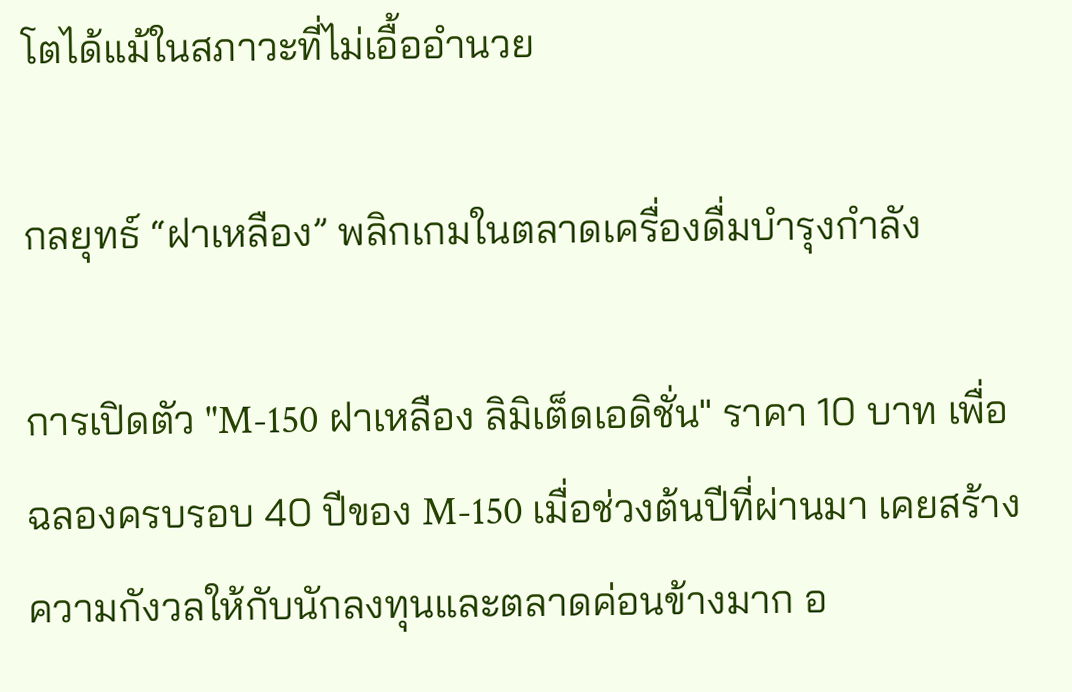โตได้แม้ในสภาวะที่ไม่เอื้ออำนวย

กลยุทธ์ “ฝาเหลือง” พลิกเกมในตลาดเครื่องดื่มบำรุงกำลัง

การเปิดตัว "M-150 ฝาเหลือง ลิมิเต็ดเอดิชั่น" ราคา 10 บาท เพื่อฉลองครบรอบ 40 ปีของ M-150 เมื่อช่วงต้นปีที่ผ่านมา เคยสร้างความกังวลให้กับนักลงทุนและตลาดค่อนข้างมาก อ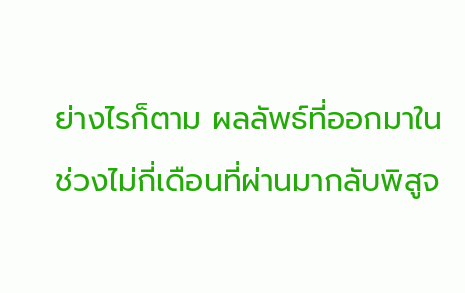ย่างไรก็ตาม ผลลัพธ์ที่ออกมาในช่วงไม่กี่เดือนที่ผ่านมากลับพิสูจ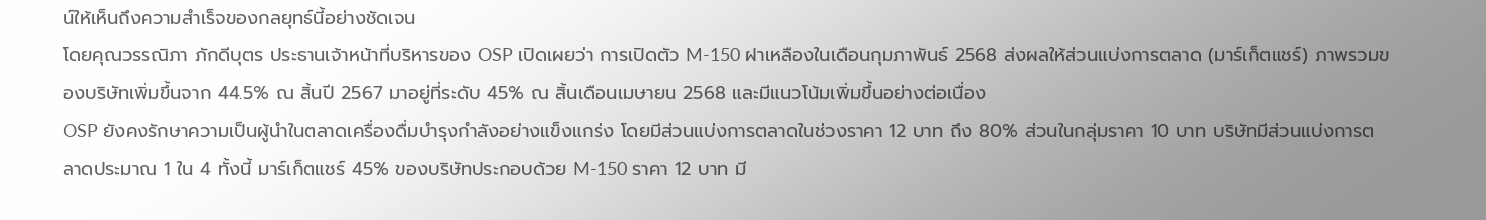น์ให้เห็นถึงความสำเร็จของกลยุทธ์นี้อย่างชัดเจน
โดยคุณวรรณิภา ภักดีบุตร ประธานเจ้าหน้าที่บริหารของ OSP เปิดเผยว่า การเปิดตัว M-150 ฝาเหลืองในเดือนกุมภาพันธ์ 2568 ส่งผลให้ส่วนแบ่งการตลาด (มาร์เก็ตแชร์) ภาพรวมของบริษัทเพิ่มขึ้นจาก 44.5% ณ สิ้นปี 2567 มาอยู่ที่ระดับ 45% ณ สิ้นเดือนเมษายน 2568 และมีแนวโน้มเพิ่มขึ้นอย่างต่อเนื่อง
OSP ยังคงรักษาความเป็นผู้นำในตลาดเครื่องดื่มบำรุงกำลังอย่างแข็งแกร่ง โดยมีส่วนแบ่งการตลาดในช่วงราคา 12 บาท ถึง 80% ส่วนในกลุ่มราคา 10 บาท บริษัทมีส่วนแบ่งการตลาดประมาณ 1 ใน 4 ทั้งนี้ มาร์เก็ตแชร์ 45% ของบริษัทประกอบด้วย M-150 ราคา 12 บาท มี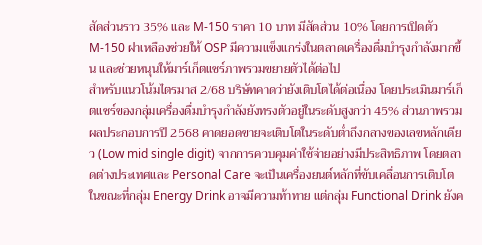สัดส่วนราว 35% และ M-150 ราคา 10 บาท มีสัดส่วน 10% โดยการเปิดตัว M-150 ฝาเหลืองช่วยให้ OSP มีความแข็งแกร่งในตลาดเครื่องดื่มบำรุงกำลังมากขึ้น และช่วยหนุนให้มาร์เก็ตแชร์ภาพรวมขยายตัวได้ต่อไป
สำหรับแนวโน้มไตรมาส 2/68 บริษัทคาดว่ายังเติบโตได้ต่อเนื่อง โดยประเมินมาร์เก็ตแชร์ของกลุ่มเครื่องดื่มบำรุงกำลังยังทรงตัวอยู่ในระดับสูงกว่า 45% ส่วนภาพรวมผลประกอบการปี 2568 คาดยอดขายจะเติบโตในระดับต่ำถึงกลางของเลขหลักเดียว (Low mid single digit) จากการควบคุมค่าใช้จ่ายอย่างมีประสิทธิภาพ โดยตลาดต่างประเทศและ Personal Care จะเป็นเครื่องยนต์หลักที่ขับเคลื่อนการเติบโต ในขณะที่กลุ่ม Energy Drink อาจมีความท้าทาย แต่กลุ่ม Functional Drink ยังค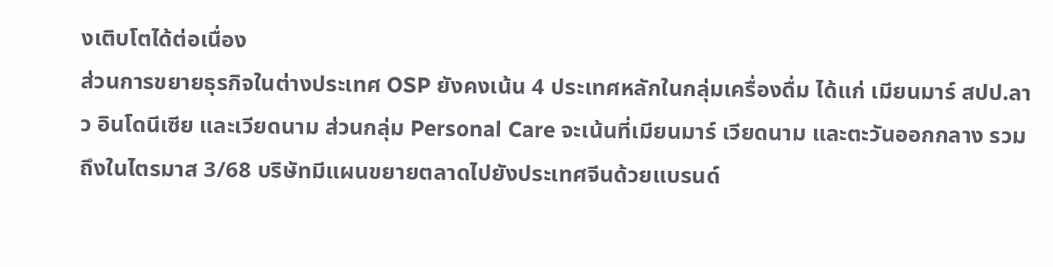งเติบโตได้ต่อเนื่อง
ส่วนการขยายธุรกิจในต่างประเทศ OSP ยังคงเน้น 4 ประเทศหลักในกลุ่มเครื่องดื่ม ได้แก่ เมียนมาร์ สปป.ลาว อินโดนีเซีย และเวียดนาม ส่วนกลุ่ม Personal Care จะเน้นที่เมียนมาร์ เวียดนาม และตะวันออกกลาง รวมถึงในไตรมาส 3/68 บริษัทมีแผนขยายตลาดไปยังประเทศจีนด้วยแบรนด์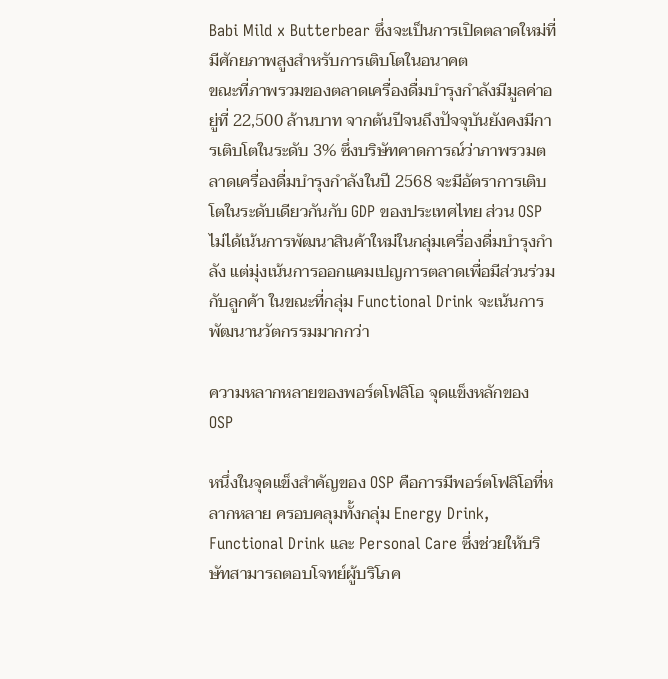Babi Mild x Butterbear ซึ่งจะเป็นการเปิดตลาดใหม่ที่มีศักยภาพสูงสำหรับการเติบโตในอนาคต
ขณะที่ภาพรวมของตลาดเครื่องดื่มบำรุงกำลังมีมูลค่าอยู่ที่ 22,500 ล้านบาท จากต้นปีจนถึงปัจจุบันยังคงมีการเติบโตในระดับ 3% ซึ่งบริษัทคาดการณ์ว่าภาพรวมตลาดเครื่องดื่มบำรุงกำลังในปี 2568 จะมีอัตราการเติบโตในระดับเดียวกันกับ GDP ของประเทศไทย ส่วน OSP ไม่ได้เน้นการพัฒนาสินค้าใหม่ในกลุ่มเครื่องดื่มบำรุงกำลัง แต่มุ่งเน้นการออกแคมเปญการตลาดเพื่อมีส่วนร่วมกับลูกค้า ในขณะที่กลุ่ม Functional Drink จะเน้นการพัฒนานวัตกรรมมากกว่า

ความหลากหลายของพอร์ตโฟลิโอ จุดแข็งหลักของ OSP

หนึ่งในจุดแข็งสำคัญของ OSP คือการมีพอร์ตโฟลิโอที่หลากหลาย ครอบคลุมทั้งกลุ่ม Energy Drink, Functional Drink และ Personal Care ซึ่งช่วยให้บริษัทสามารถตอบโจทย์ผู้บริโภค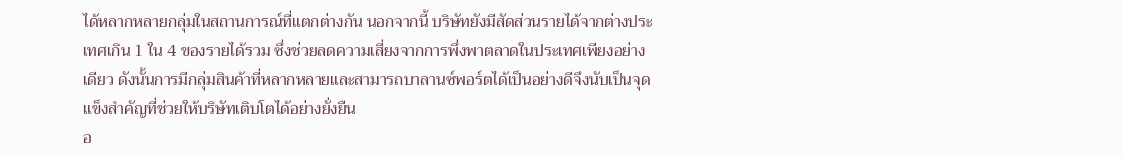ได้หลากหลายกลุ่มในสถานการณ์ที่แตกต่างกัน นอกจากนี้ บริษัทยังมีสัดส่วนรายได้จากต่างประเทศเกิน 1 ใน 4 ของรายได้รวม ซึ่งช่วยลดความเสี่ยงจากการพึ่งพาตลาดในประเทศเพียงอย่างเดียว ดังนั้นการมีกลุ่มสินค้าที่หลากหลายและสามารถบาลานซ์พอร์ตได้เป็นอย่างดีจึงนับเป็นจุดแข็งสำคัญที่ช่วยให้บริษัทเติบโตได้อย่างยั่งยืน
อ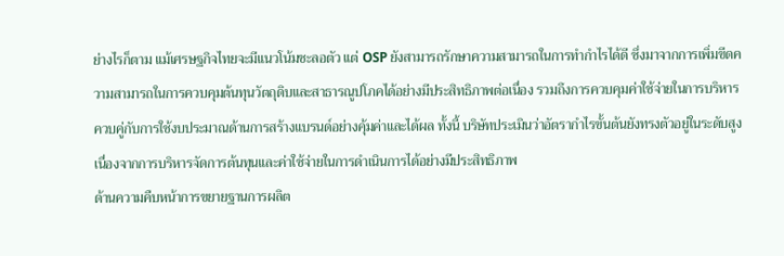ย่างไรก็ตาม แม้เศรษฐกิจไทยจะมีแนวโน้มชะลอตัว แต่ OSP ยังสามารถรักษาความสามารถในการทำกำไรได้ดี ซึ่งมาจากการเพิ่มขีดความสามารถในการควบคุมต้นทุนวัตถุดิบและสาธารณูปโภคได้อย่างมีประสิทธิภาพต่อเนื่อง รวมถึงการควบคุมค่าใช้จ่ายในการบริหารควบคู่กับการใช้งบประมาณด้านการสร้างแบรนด์อย่างคุ้มค่าและได้ผล ทั้งนี้ บริษัทประเมินว่าอัตรากำไรขั้นต้นยังทรงตัวอยู่ในระดับสูง เนื่องจากการบริหารจัดการต้นทุนและค่าใช้จ่ายในการดำเนินการได้อย่างมีประสิทธิภาพ
ด้านความคืบหน้าการขยายฐานการผลิต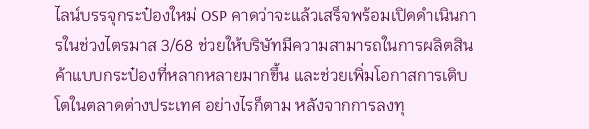ไลน์บรรจุกระป๋องใหม่ OSP คาดว่าจะแล้วเสร็จพร้อมเปิดดำเนินการในช่วงไตรมาส 3/68 ช่วยให้บริษัทมีความสามารถในการผลิตสินค้าแบบกระป๋องที่หลากหลายมากขึ้น และช่วยเพิ่มโอกาสการเติบโตในตลาดต่างประเทศ อย่างไรก็ตาม หลังจากการลงทุ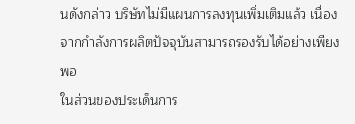นดังกล่าว บริษัทไม่มีแผนการลงทุนเพิ่มเติมแล้ว เนื่องจากกำลังการผลิตปัจจุบันสามารถรองรับได้อย่างเพียงพอ
ในส่วนของประเด็นการ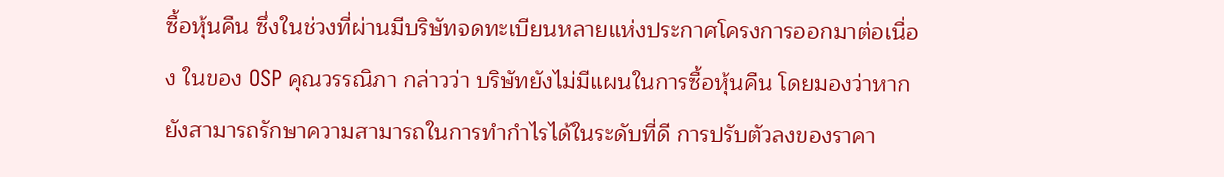ซื้อหุ้นคืน ซึ่งในช่วงที่ผ่านมีบริษัทจดทะเบียนหลายแห่งประกาศโครงการออกมาต่อเนื่อง ในของ OSP คุณวรรณิภา กล่าวว่า บริษัทยังไม่มีแผนในการซื้อหุ้นคืน โดยมองว่าหากยังสามารถรักษาความสามารถในการทำกำไรได้ในระดับที่ดี การปรับตัวลงของราคา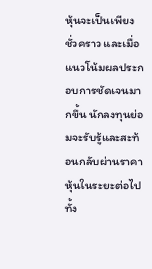หุ้นจะเป็นเพียงชั่วคราว และเมื่อแนวโน้มผลประกอบการชัดเจนมากขึ้น นักลงทุนย่อมจะรับรู้และสะท้อนกลับผ่านราคาหุ้นในระยะต่อไป ทั้ง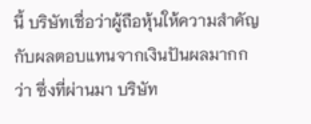นี้ บริษัทเชื่อว่าผู้ถือหุ้นให้ความสำคัญกับผลตอบแทนจากเงินปันผลมากกว่า ซึ่งที่ผ่านมา บริษัท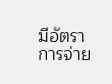มีอัตราการจ่าย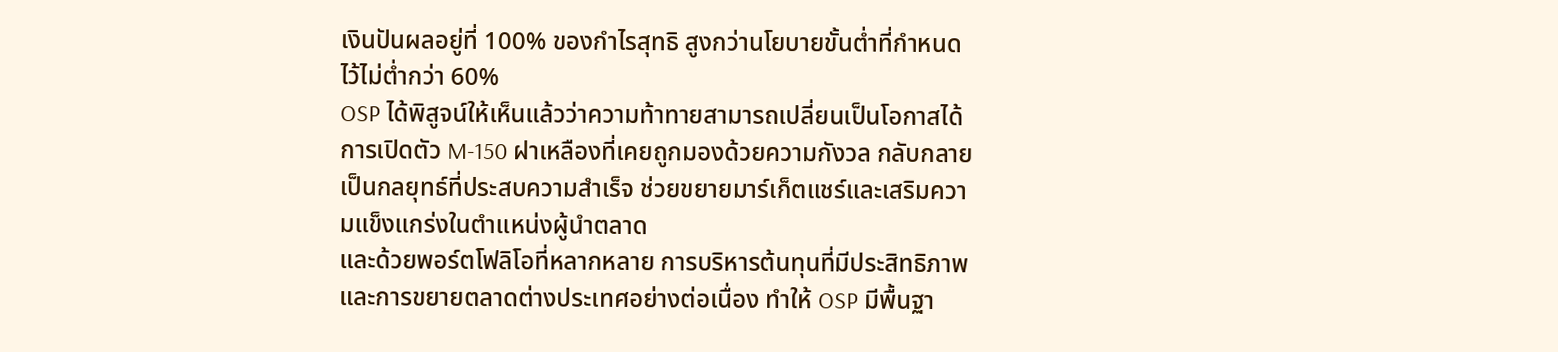เงินปันผลอยู่ที่ 100% ของกำไรสุทธิ สูงกว่านโยบายขั้นต่ำที่กำหนดไว้ไม่ต่ำกว่า 60%
OSP ได้พิสูจน์ให้เห็นแล้วว่าความท้าทายสามารถเปลี่ยนเป็นโอกาสได้ การเปิดตัว M-150 ฝาเหลืองที่เคยถูกมองด้วยความกังวล กลับกลายเป็นกลยุทธ์ที่ประสบความสำเร็จ ช่วยขยายมาร์เก็ตแชร์และเสริมความแข็งแกร่งในตำแหน่งผู้นำตลาด
และด้วยพอร์ตโฟลิโอที่หลากหลาย การบริหารต้นทุนที่มีประสิทธิภาพ และการขยายตลาดต่างประเทศอย่างต่อเนื่อง ทำให้ OSP มีพื้นฐา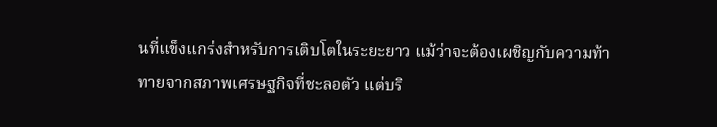นที่แข็งแกร่งสำหรับการเติบโตในระยะยาว แม้ว่าจะต้องเผชิญกับความท้าทายจากสภาพเศรษฐกิจที่ชะลอตัว แต่บริ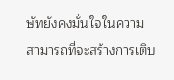ษัทยังคงมั่นใจในความสามารถที่จะสร้างการเติบ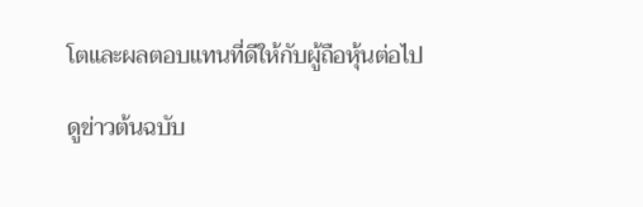โตและผลตอบแทนที่ดีให้กับผู้ถือหุ้นต่อไป

ดูข่าวต้นฉบับ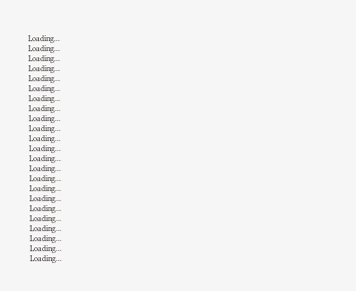Loading...
Loading...
Loading...
Loading...
Loading...
Loading...
Loading...
Loading...
Loading...
Loading...
Loading...
Loading...
Loading...
Loading...
Loading...
Loading...
Loading...
Loading...
Loading...
Loading...
Loading...
Loading...
Loading...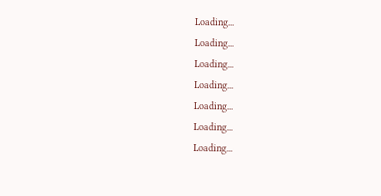Loading...
Loading...
Loading...
Loading...
Loading...
Loading...
Loading...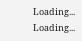Loading...
Loading...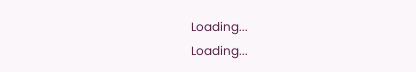Loading...
Loading...